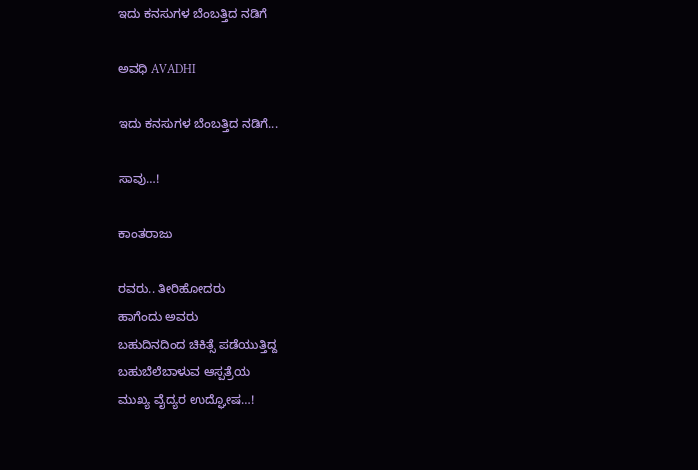ಇದು ಕನಸುಗಳ ಬೆಂಬತ್ತಿದ ನಡಿಗೆ‍

ಅವಧಿ AVADHI

ಇದು ಕನಸುಗಳ ಬೆಂಬತ್ತಿದ ನಡಿಗೆ...

ಸಾವು…!

ಕಾಂತರಾಜು

ರವರು.. ತೀರಿಹೋದರು
ಹಾಗೆಂದು ಅವರು
ಬಹುದಿನದಿಂದ ಚಿಕಿತ್ಸೆ ಪಡೆಯುತ್ತಿದ್ದ
ಬಹುಬೆಲೆಬಾಳುವ ಆಸ್ಪತ್ರೆಯ
ಮುಖ್ಯ ವೈದ್ಯರ ಉದ್ಘೋಷ…!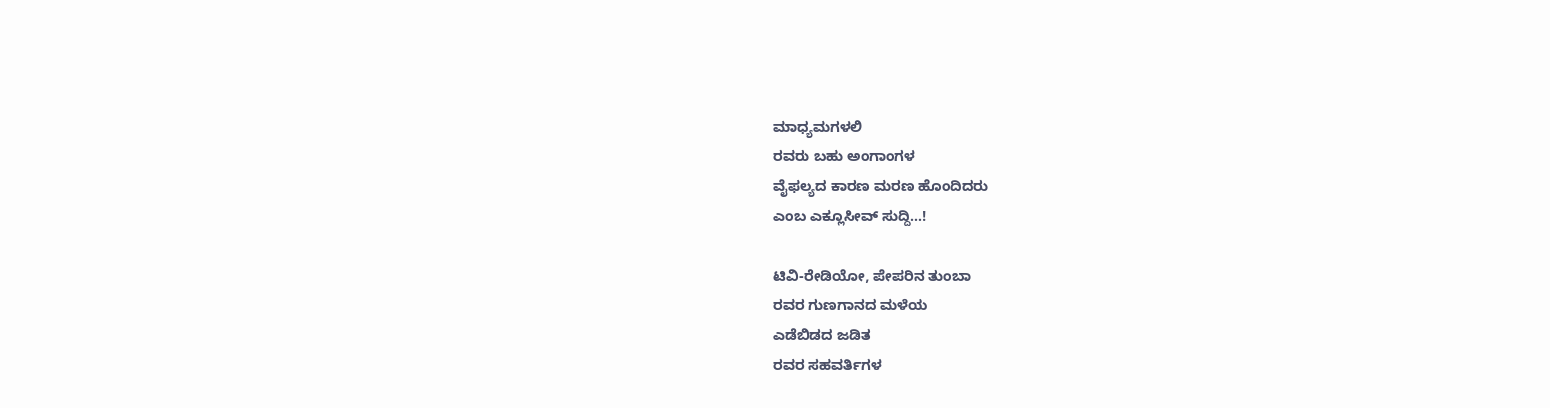ಮಾಧ್ಯಮಗಳಲಿ
ರವರು ಬಹು ಅಂಗಾಂಗಳ
ವೈಫಲ್ಯದ ಕಾರಣ ಮರಣ ಹೊಂದಿದರು
ಎಂಬ ಎಕ್ಲೂಸೀವ್ ಸುದ್ದಿ…!

ಟಿವಿ-ರೇಡಿಯೋ, ಪೇಪರಿನ ತುಂಬಾ
ರವರ ಗುಣಗಾನದ ಮಳೆಯ
ಎಡೆಬಿಡದ ಜಡಿತ
ರವರ ಸಹವರ್ತಿಗಳ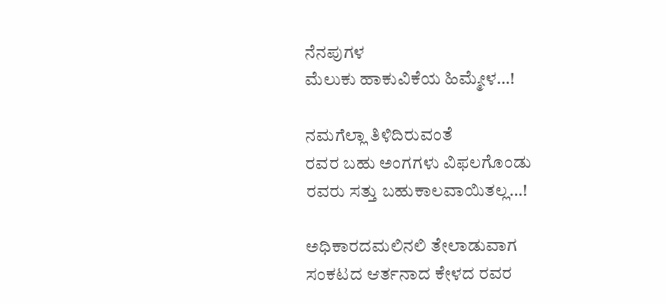ನೆನಪುಗಳ
ಮೆಲುಕು ಹಾಕುವಿಕೆಯ ಹಿಮ್ಮೇಳ…!

ನಮಗೆಲ್ಲಾ ತಿಳಿದಿರುವಂತೆ
ರವರ ಬಹು ಅಂಗಗಳು ವಿಫಲಗೊಂಡು
ರವರು ಸತ್ತು ಬಹುಕಾಲವಾಯಿತಲ್ಲ…!

ಅಧಿಕಾರದಮಲಿನಲಿ ತೇಲಾಡುವಾಗ
ಸಂಕಟದ ಆರ್ತನಾದ ಕೇಳದ ರವರ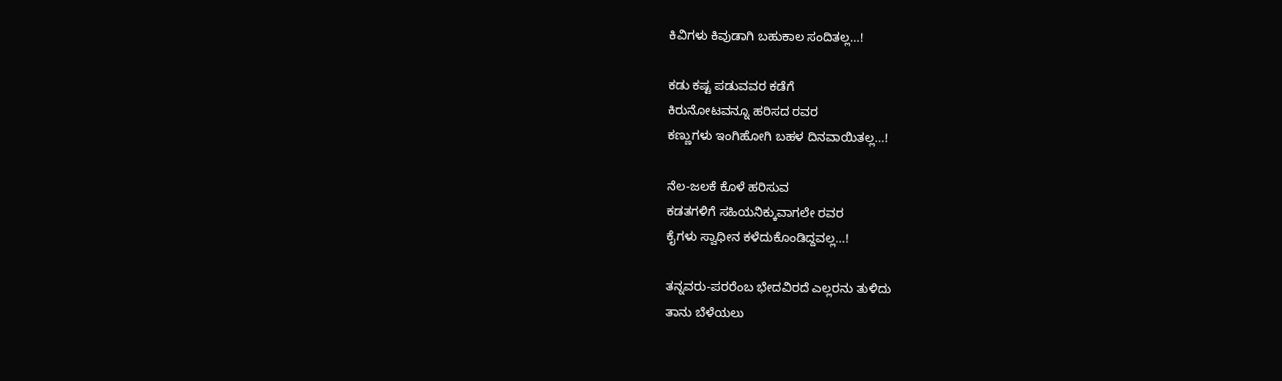ಕಿವಿಗಳು ಕಿವುಡಾಗಿ ಬಹುಕಾಲ ಸಂದಿತಲ್ಲ…!

ಕಡು ಕಷ್ಟ ಪಡುವವರ ಕಡೆಗೆ
ಕಿರುನೋಟವನ್ನೂ ಹರಿಸದ ರವರ
ಕಣ್ಣುಗಳು ಇಂಗಿಹೋಗಿ ಬಹಳ ದಿನವಾಯಿತಲ್ಲ…!

ನೆಲ-ಜಲಕೆ ಕೊಳೆ ಹರಿಸುವ
ಕಡತಗಳಿಗೆ ಸಹಿಯನಿಕ್ಕುವಾಗಲೇ ರವರ
ಕೈಗಳು ಸ್ವಾಧೀನ ಕಳೆದುಕೊಂಡಿದ್ದವಲ್ಲ…!

ತನ್ನವರು-ಪರರೆಂಬ ಭೇದವಿರದೆ ಎಲ್ಲರನು ತುಳಿದು
ತಾನು ಬೆಳೆಯಲು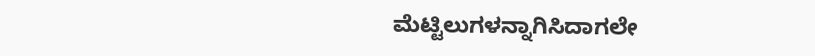ಮೆಟ್ಟಿಲುಗಳನ್ನಾಗಿಸಿದಾಗಲೇ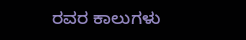ರವರ ಕಾಲುಗಳು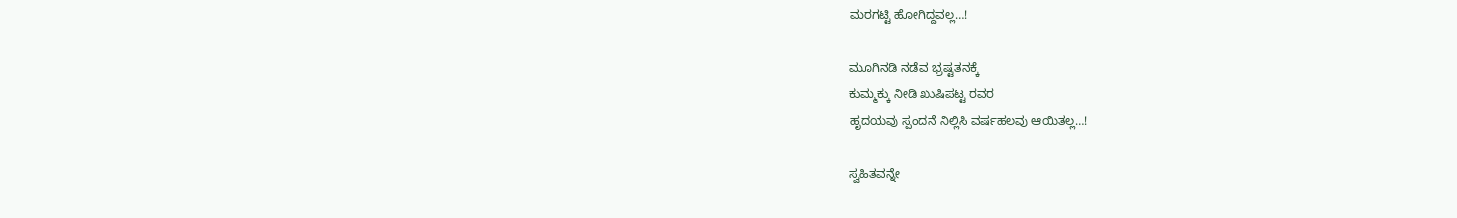ಮರಗಟ್ಟಿ ಹೋಗಿದ್ದವಲ್ಲ…!

ಮೂಗಿನಡಿ ನಡೆವ ಭ್ರಷ್ಟತನಕ್ಕೆ
ಕುಮ್ಮಕ್ಕು ನೀಡಿ ಖುಷಿಪಟ್ಟ ರವರ
ಹೃದಯವು ಸ್ಪಂದನೆ ನಿಲ್ಲಿಸಿ ವರ್ಷಹಲವು ಆಯಿತಲ್ಲ…!

ಸ್ವಹಿತವನ್ನೇ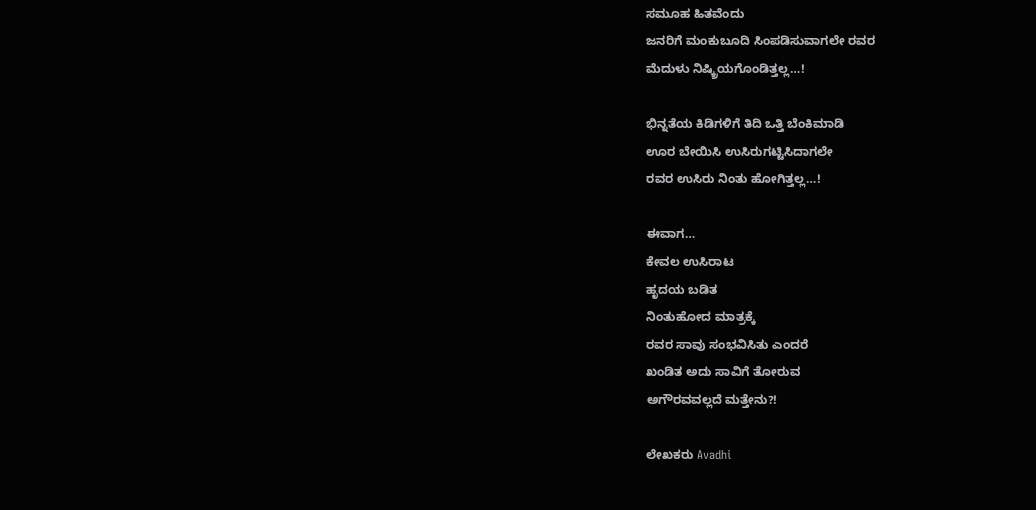ಸಮೂಹ ಹಿತವೆಂದು
ಜನರಿಗೆ ಮಂಕುಬೂದಿ ಸಿಂಪಡಿಸುವಾಗಲೇ ರವರ
ಮೆದುಳು ನಿಷ್ಕ್ರಿಯಗೊಂಡಿತ್ತಲ್ಲ…!

ಭಿನ್ನತೆಯ ಕಿಡಿಗಳಿಗೆ ತಿದಿ ಒತ್ತಿ ಬೆಂಕಿಮಾಡಿ
ಊರ ಬೇಯಿಸಿ ಉಸಿರುಗಟ್ಟಿಸಿದಾಗಲೇ
ರವರ ಉಸಿರು ನಿಂತು ಹೋಗಿತ್ತಲ್ಲ…!

ಈವಾಗ…
ಕೇವಲ ಉಸಿರಾಟ
ಹೃದಯ ಬಡಿತ
ನಿಂತುಹೋದ ಮಾತ್ರಕ್ಕೆ
ರವರ ಸಾವು ಸಂಭವಿಸಿತು ಎಂದರೆ
ಖಂಡಿತ ಅದು ಸಾವಿಗೆ ತೋರುವ
ಅಗೌರವವಲ್ಲದೆ ಮತ್ತೇನು?!

ಲೇಖಕರು Avadhi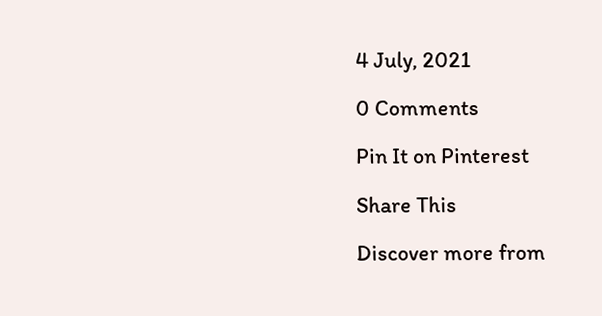4 July, 2021

0 Comments

Pin It on Pinterest

Share This

Discover more from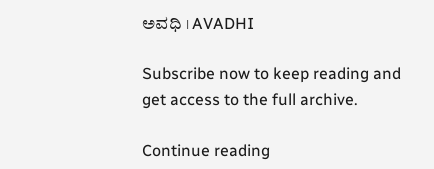ಅವಧಿ । AVADHI

Subscribe now to keep reading and get access to the full archive.

Continue reading